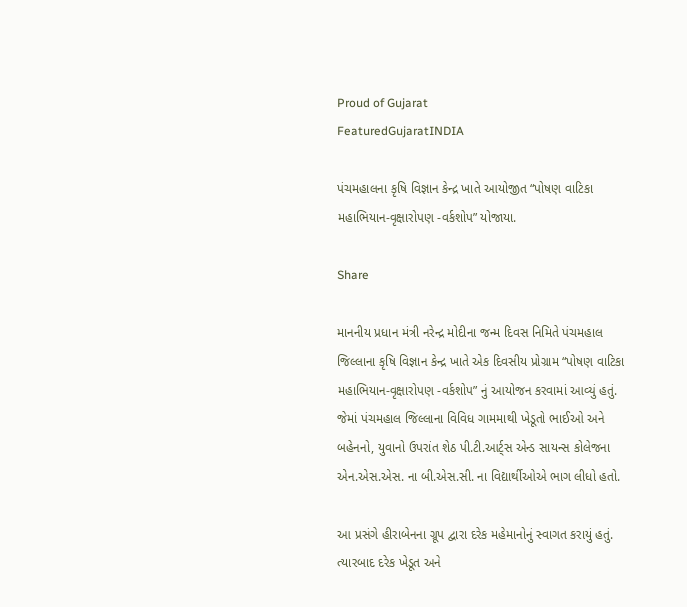Proud of Gujarat
FeaturedGujaratINDIA

પંચમહાલના કૃષિ વિજ્ઞાન કેન્દ્ર ખાતે આયોજીત “પોષણ વાટિકા મહાભિયાન-વૃક્ષારોપણ -વર્કશોપ” યોજાયા.

Share

માનનીય પ્રધાન મંત્રી નરેન્દ્ર મોદીના જન્મ દિવસ નિમિતે પંચમહાલ જિલ્લાના કૃષિ વિજ્ઞાન કેન્દ્ર ખાતે એક દિવસીય પ્રોગ્રામ “પોષણ વાટિકા મહાભિયાન-વૃક્ષારોપણ -વર્કશોપ” નું આયોજન કરવામાં આવ્યું હતું. જેમાં પંચમહાલ જિલ્લાના વિવિધ ગામમાથી ખેડૂતો ભાઈઓ અને બહેનનો, યુવાનો ઉપરાંત શેઠ પી.ટી.આર્ટ્સ એન્ડ સાયન્સ કોલેજના એન.એસ.એસ. ના બી.એસ.સી. ના વિદ્યાર્થીઓએ ભાગ લીધો હતો.

આ પ્રસંગે હીરાબેનના ગ્રૂપ દ્વારા દરેક મહેમાનોનું સ્વાગત કરાયું હતું. ત્યારબાદ દરેક ખેડૂત અને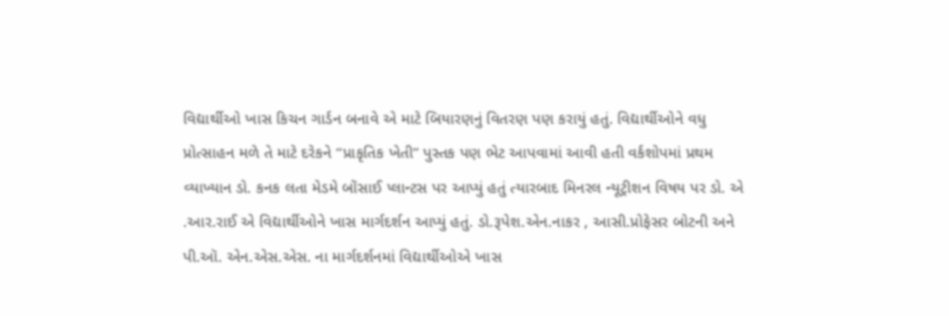વિદ્યાર્થીઓ ખાસ કિચન ગાર્ડન બનાવે એ માટે બિયારણનું વિતરણ પણ કરાયું હતું. વિદ્યાર્થીઓને વધુ પ્રોત્સાહન મળે તે માટે દરેકને “પ્રાકૃતિક ખેતી” પુસ્તક પણ ભેટ આપવામાં આવી હતી વર્કશોપમાં પ્રથમ વ્યાખ્યાન ડો. કનક લતા મેડમે બોંસાઈ પ્લાન્ટસ પર આપ્યું હતું ત્યારબાદ મિનરલ ન્યૂટ્રીશન વિષય પર ડો. એ .આર.રાઈ એ વિદ્યાર્થીઓને ખાસ માર્ગદર્શન આપ્યું હતું. ડો.રૂપેશ.એન.નાકર , આસી.પ્રોફેસર બોટની અને પી.ઑ. એન.એસ.એસ. ના માર્ગદર્શનમાં વિદ્યાર્થીઓએ ખાસ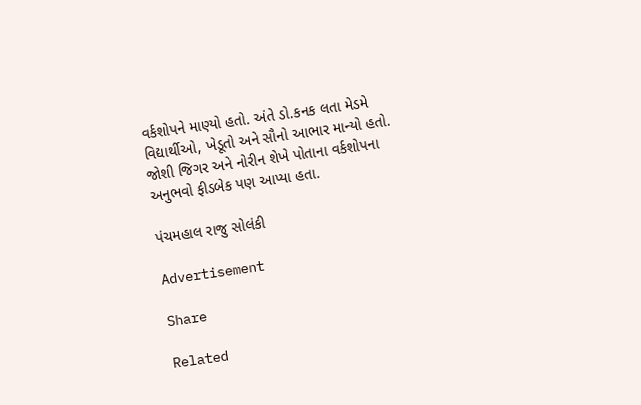વર્કશોપને માણ્યો હતો. અંતે ડો.કનક લતા મેડમે વિદ્યાર્થીઓ, ખેડૂતો અને સૌનો આભાર માન્યો હતો. જોશી જિગર અને નોરીન શેખે પોતાના વર્કશોપના અનુભવો ફીડબેક પણ આપ્યા હતા.

પંચમહાલ રાજુ સોલંકી

Advertisement

Share

Related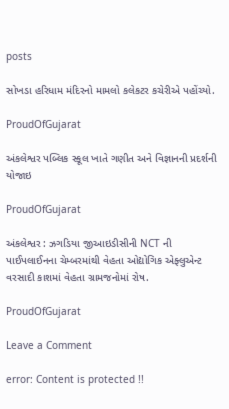posts

સોખડા હરિધામ મંદિરનો મામલો કલેકટર કચેરીએ પહોંચ્યો.

ProudOfGujarat

અંકલેશ્વર પબ્લિક સ્કૂલ ખાતે ગણીત અને વિજ્ઞાનની પ્રદર્શની યોજાઇ

ProudOfGujarat

અંકલેશ્વર : ઝગડિયા જીઆઇડીસીની NCT ની  પાઈપલાઈનના ચેમ્બરમાંથી વેહતા ઓદ્યોગિક એફ્લુએન્ટ વરસાદી કાશમાં વેહતા ગ્રામજનોમાં રોષ.

ProudOfGujarat

Leave a Comment

error: Content is protected !!